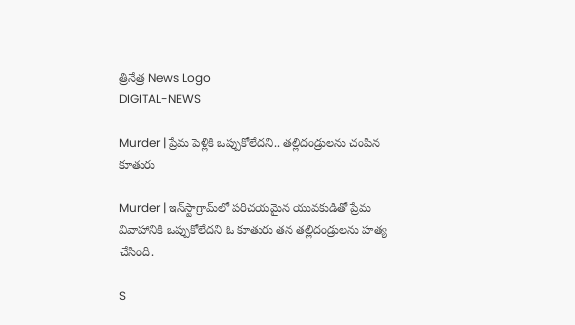త్రినేత్ర News Logo
DIGITAL-NEWS

Murder | ప్రేమ పెళ్లికి ఒప్పుకోలేద‌ని.. త‌ల్లిదండ్రుల‌ను చంపిన కూతురు

Murder | ఇన్‌స్టాగ్రామ్‌లో పరిచయమైన యువకుడితో ప్రేమ వివాహానికి ఒప్పుకోలేదని ఓ కూతురు త‌న‌ తల్లిదండ్రులను హత్య చేసింది.

S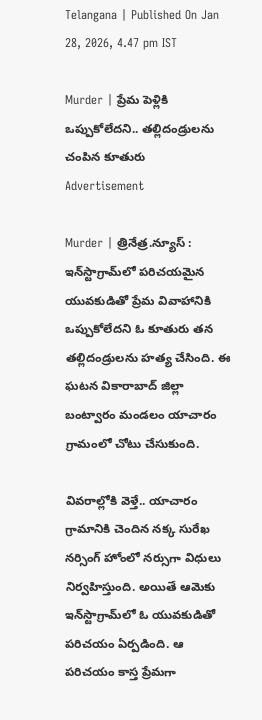Telangana | Published On Jan 28, 2026, 4.47 pm IST

Murder | ప్రేమ పెళ్లికి ఒప్పుకోలేద‌ని.. త‌ల్లిదండ్రుల‌ను చంపిన కూతురు
Advertisement

Murder | త్రినేత్ర‌.న్యూస్ : ఇన్‌స్టాగ్రామ్‌లో పరిచయమైన యువకుడితో ప్రేమ వివాహానికి ఒప్పుకోలేదని ఓ కూతురు త‌న‌ తల్లిదండ్రులను హత్య చేసింది. ఈ ఘ‌ట‌న వికారాబాద్ జిల్లా బంట్వారం మండ‌లం యాచారం గ్రామంలో చోటు చేసుకుంది.

వివ‌రాల్లోకి వెళ్తే.. యాచారం గ్రామానికి చెందిన న‌క్క సురేఖ న‌ర్సింగ్ హోంలో న‌ర్సుగా విధులు నిర్వ‌హిస్తుంది. అయితే ఆమెకు ఇన్‌స్టాగ్రామ్‌లో ఓ యువ‌కుడితో ప‌రిచ‌యం ఏర్ప‌డింది. ఆ ప‌రిచ‌యం కాస్త ప్రేమ‌గా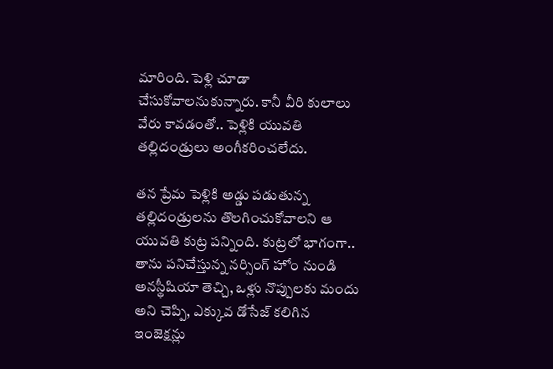మారింది. పెళ్లి చూడా చేసుకోవాల‌నుకున్నారు. కానీ వీరి కులాలు వేరు కావ‌డంతో.. పెళ్లికి యువ‌తి త‌ల్లిదండ్రులు అంగీక‌రించ‌లేదు.

త‌న ప్రేమ పెళ్లికి అడ్డు ప‌డుతున్న త‌ల్లిదండ్రుల‌ను తొల‌గించుకోవాల‌ని ఆ యువ‌తి కుట్ర ప‌న్నింది. కుట్ర‌లో భాగంగా.. తాను పనిచేస్తున్న నర్సింగ్ హోం నుండి అనస్థీషియా తెచ్చి, ఒళ్లు నొప్పులకు మందు అని చెప్పి, ఎక్కువ డోసేజ్ కలిగిన ఇంజెక్షన్లు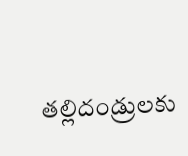తల్లిదండ్రులకు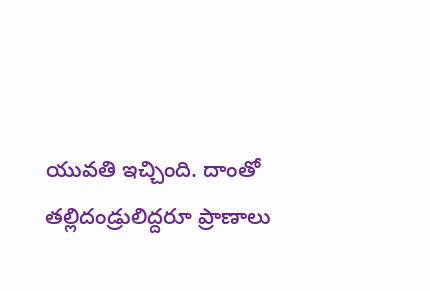యువతి ఇచ్చింది. దాంతో త‌ల్లిదండ్రులిద్ద‌రూ ప్రాణాలు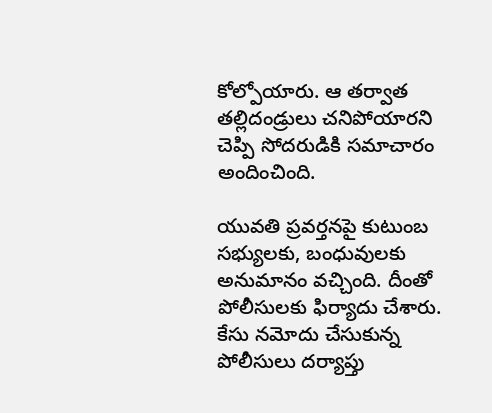కోల్పోయారు. ఆ త‌ర్వాత త‌ల్లిదండ్రులు చ‌నిపోయార‌ని చెప్పి సోద‌రుడికి స‌మాచారం అందించింది.

యువ‌తి ప్ర‌వ‌ర్త‌న‌పై కుటుంబ స‌భ్యుల‌కు, బంధువుల‌కు అనుమానం వ‌చ్చింది. దీంతో పోలీసుల‌కు ఫిర్యాదు చేశారు. కేసు న‌మోదు చేసుకున్న పోలీసులు ద‌ర్యాప్తు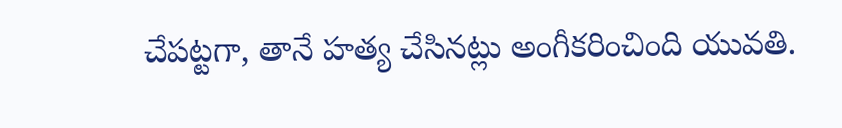చేప‌ట్టగా, తానే హ‌త్య చేసిన‌ట్లు అంగీక‌రించింది యువ‌తి.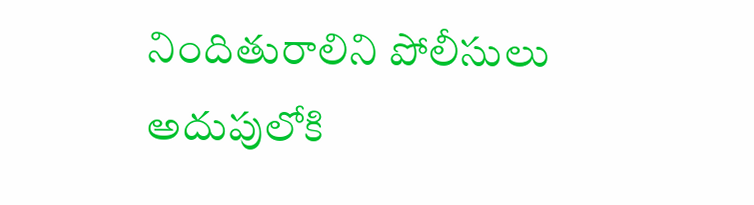నిందితురాలిని పోలీసులు అదుపులోకి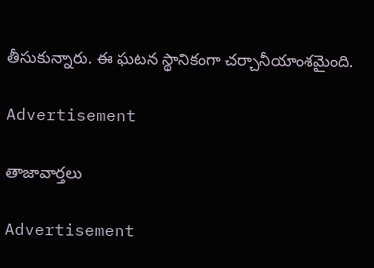తీసుకున్నారు. ఈ ఘ‌ట‌న స్థానికంగా చ‌ర్చానీయాంశ‌మైంది.

Advertisement

తాజావార్తలు

Advertisement